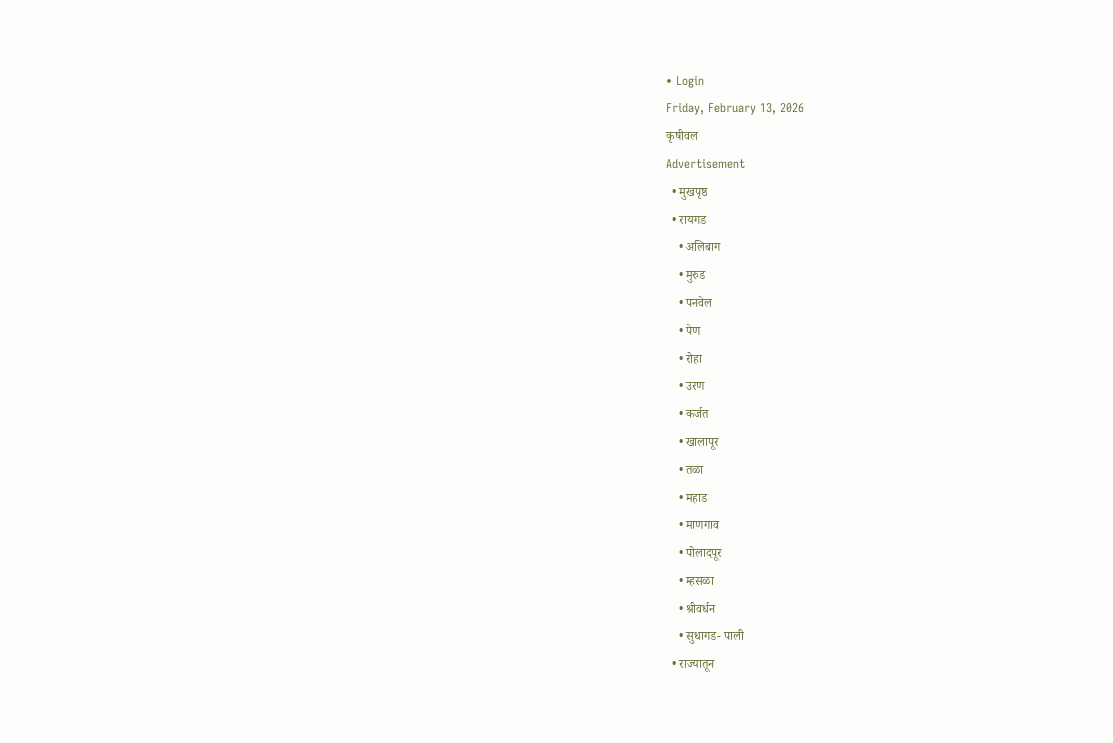• Login
Friday, February 13, 2026
कृषीवल
Advertisement
  • मुखपृष्ठ
  • रायगड
    • अलिबाग
    • मुरुड
    • पनवेल
    • पेण
    • रोहा
    • उरण
    • कर्जत
    • खालापूर
    • तळा
    • महाड
    • माणगाव
    • पोलादपूर
    • म्हसळा
    • श्रीवर्धन
    • सुधागड- पाली
  • राज्यातून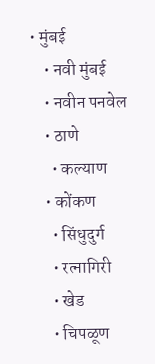• मुंबई
    • नवी मुंबई
    • नवीन पनवेल
    • ठाणे
      • कल्याण
    • कोंकण
      • सिंधुदुर्ग
      • रत्नागिरी
      • खेड
      • चिपळूण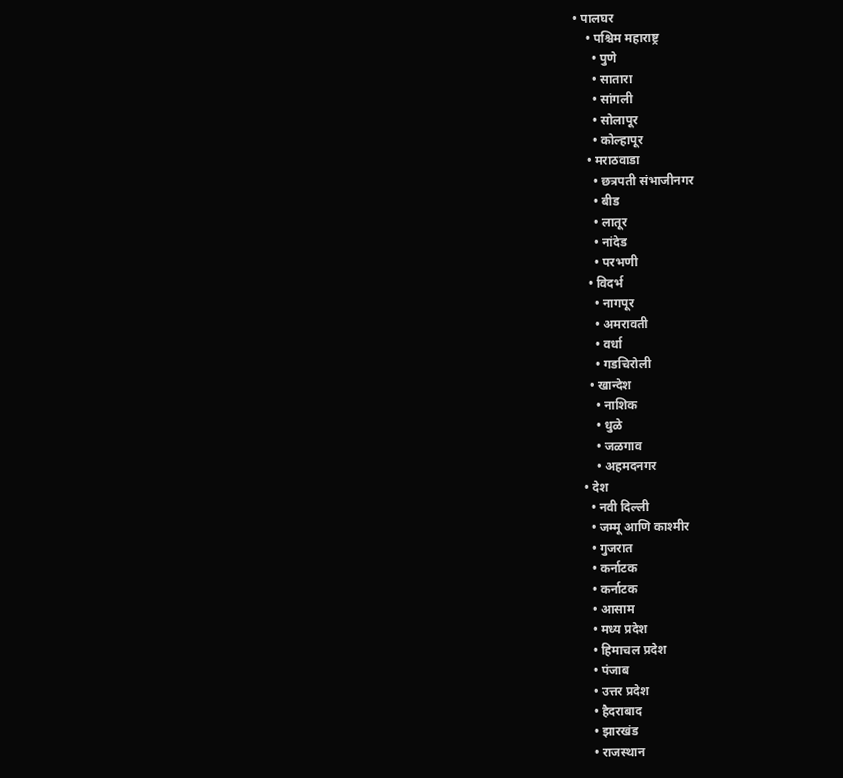• पालघर
    • पश्चिम महाराष्ट्र
      • पुणे
      • सातारा
      • सांगली
      • सोलापूर
      • कोल्हापूर
    • मराठवाडा
      • छत्रपती संभाजीनगर
      • बीड
      • लातूर
      • नांदेड
      • परभणी
    • विदर्भ
      • नागपूर
      • अमरावती
      • वर्धा
      • गडचिरोली
    • खान्देश
      • नाशिक
      • धुळे
      • जळगाव
      • अहमदनगर
  • देश
    • नवी दिल्ली
    • जम्मू आणि काश्मीर
    • गुजरात
    • कर्नाटक
    • कर्नाटक
    • आसाम
    • मध्य प्रदेश
    • हिमाचल प्रदेश
    • पंजाब
    • उत्तर प्रदेश
    • हैदराबाद
    • झारखंड
    • राजस्थान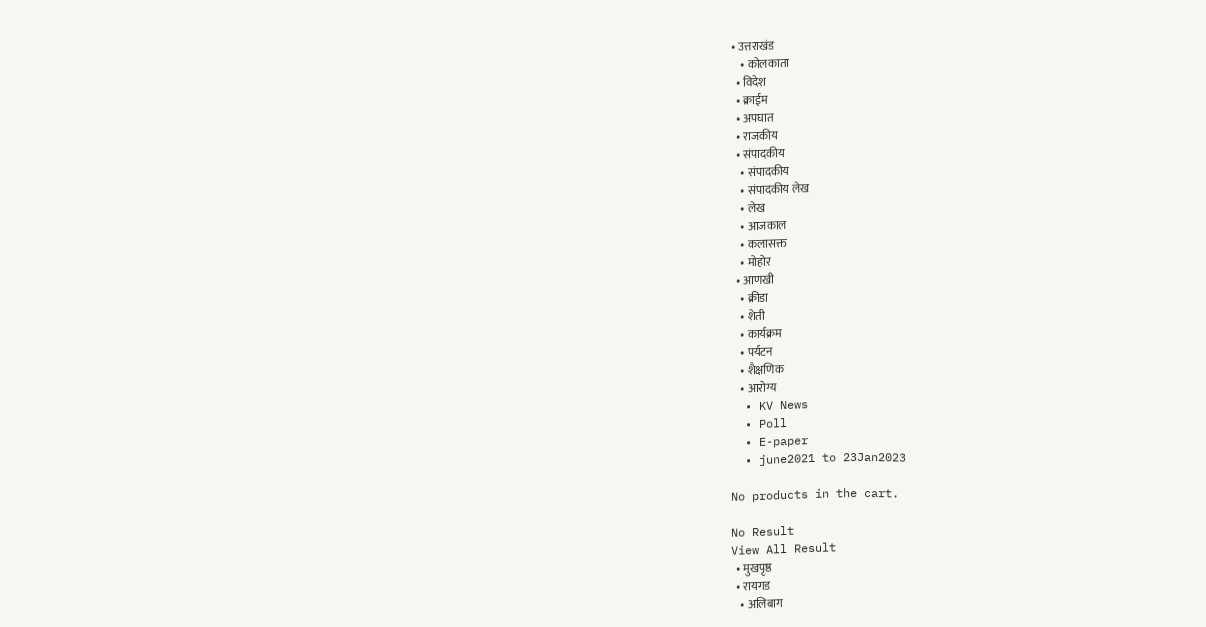• उत्तराखंड
    • कोलकाता
  • विदेश
  • क्राईम
  • अपघात
  • राजकीय
  • संपादकीय
    • संपादकीय
    • संपादकीय लेख
    • लेख
    • आजकाल
    • कलासक्त
    • मोहोर
  • आणखी
    • क्रीडा
    • शेती
    • कार्यक्रम
    • पर्यटन
    • शैक्षणिक
    • आरोग्य
  • KV News
  • Poll
  • E-paper
  • june2021 to 23Jan2023

No products in the cart.

No Result
View All Result
  • मुखपृष्ठ
  • रायगड
    • अलिबाग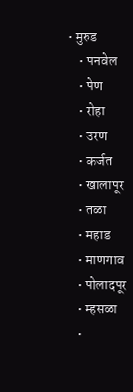• मुरुड
    • पनवेल
    • पेण
    • रोहा
    • उरण
    • कर्जत
    • खालापूर
    • तळा
    • महाड
    • माणगाव
    • पोलादपूर
    • म्हसळा
    •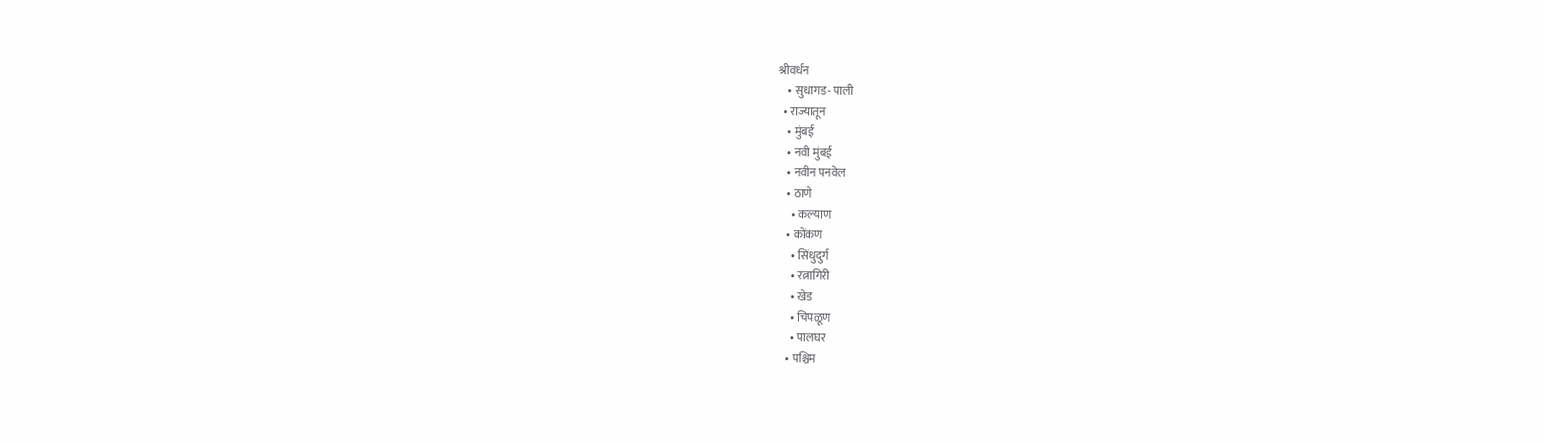श्रीवर्धन
    • सुधागड- पाली
  • राज्यातून
    • मुंबई
    • नवी मुंबई
    • नवीन पनवेल
    • ठाणे
      • कल्याण
    • कोंकण
      • सिंधुदुर्ग
      • रत्नागिरी
      • खेड
      • चिपळूण
      • पालघर
    • पश्चिम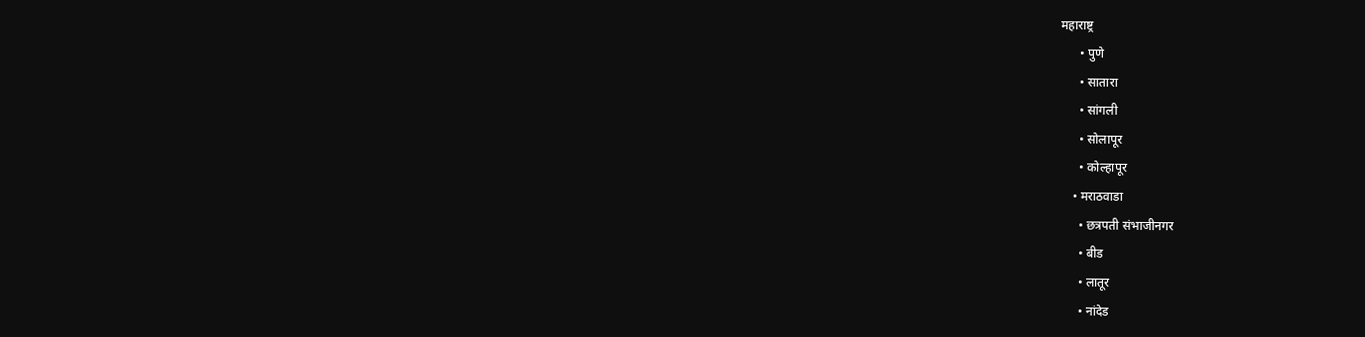महाराष्ट्र
      • पुणे
      • सातारा
      • सांगली
      • सोलापूर
      • कोल्हापूर
    • मराठवाडा
      • छत्रपती संभाजीनगर
      • बीड
      • लातूर
      • नांदेड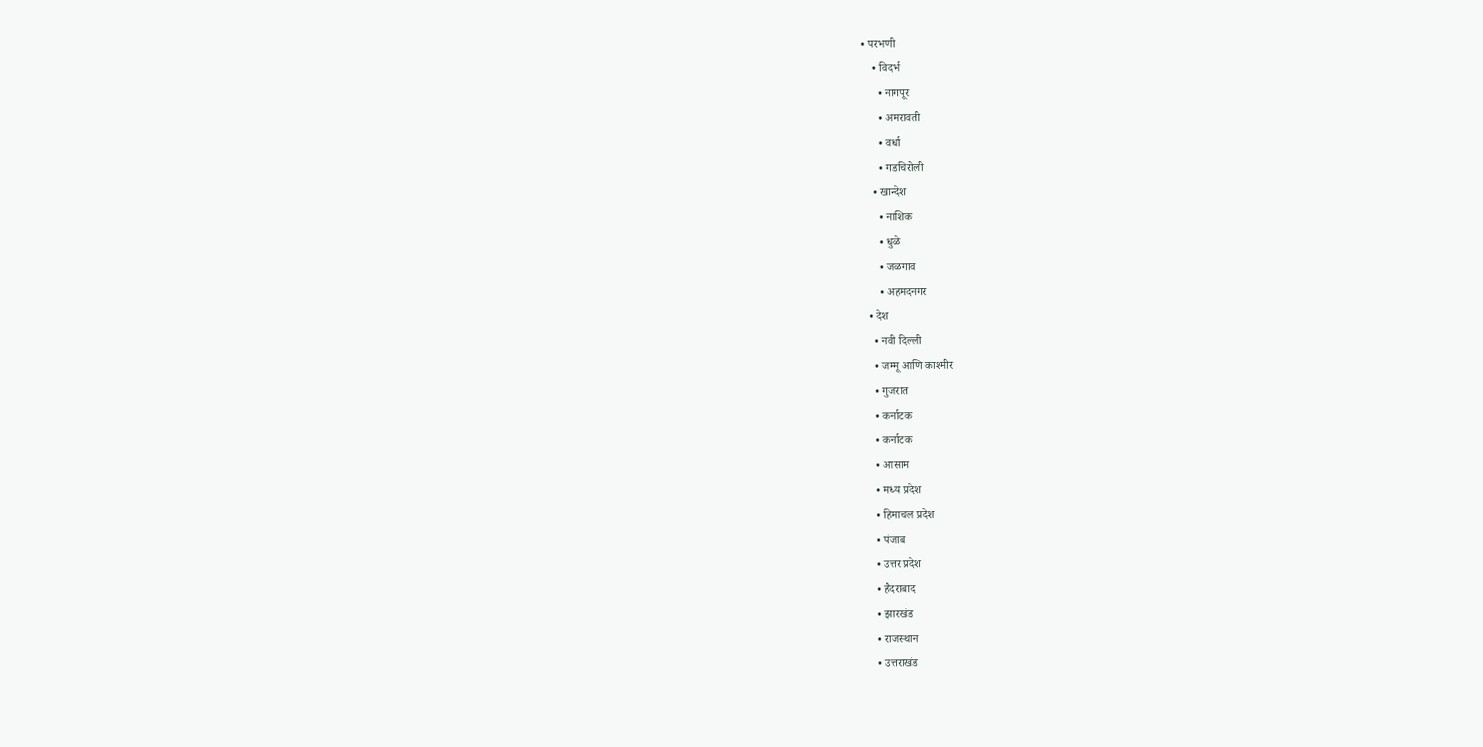• परभणी
    • विदर्भ
      • नागपूर
      • अमरावती
      • वर्धा
      • गडचिरोली
    • खान्देश
      • नाशिक
      • धुळे
      • जळगाव
      • अहमदनगर
  • देश
    • नवी दिल्ली
    • जम्मू आणि काश्मीर
    • गुजरात
    • कर्नाटक
    • कर्नाटक
    • आसाम
    • मध्य प्रदेश
    • हिमाचल प्रदेश
    • पंजाब
    • उत्तर प्रदेश
    • हैदराबाद
    • झारखंड
    • राजस्थान
    • उत्तराखंड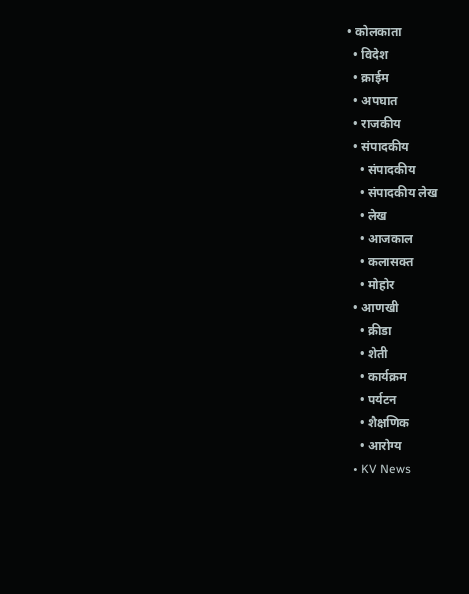• कोलकाता
  • विदेश
  • क्राईम
  • अपघात
  • राजकीय
  • संपादकीय
    • संपादकीय
    • संपादकीय लेख
    • लेख
    • आजकाल
    • कलासक्त
    • मोहोर
  • आणखी
    • क्रीडा
    • शेती
    • कार्यक्रम
    • पर्यटन
    • शैक्षणिक
    • आरोग्य
  • KV News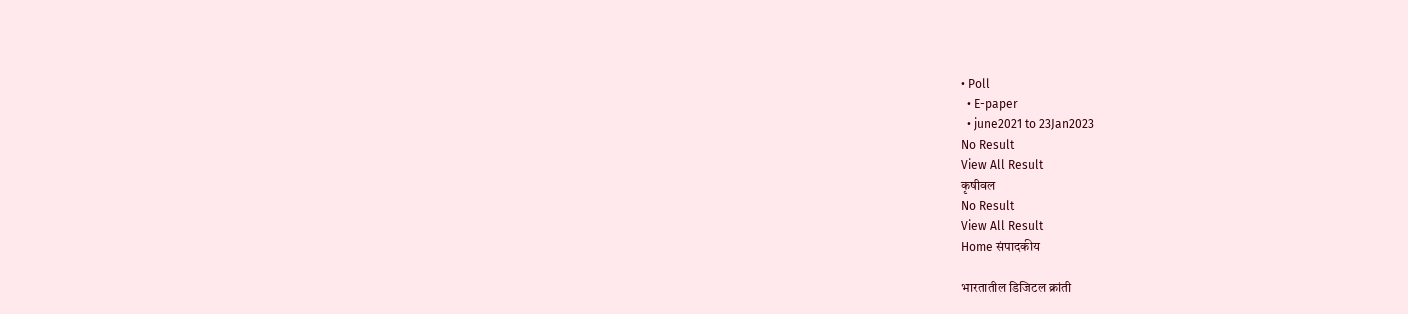• Poll
  • E-paper
  • june2021 to 23Jan2023
No Result
View All Result
कृषीवल
No Result
View All Result
Home संपादकीय

भारतातील डिजिटल क्रांती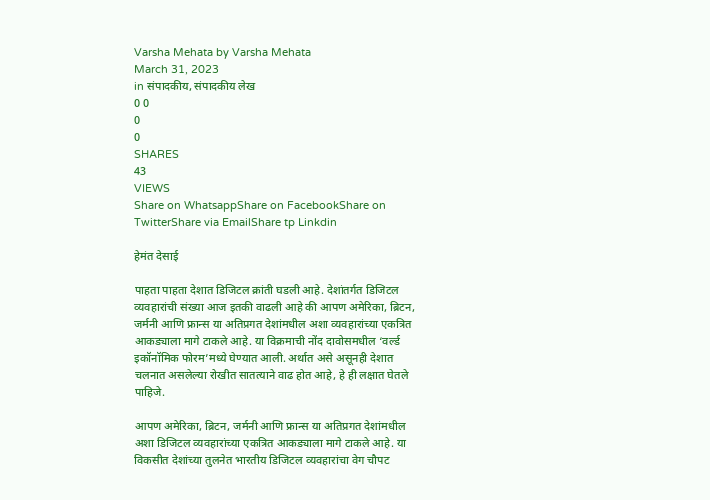Varsha Mehata by Varsha Mehata
March 31, 2023
in संपादकीय, संपादकीय लेख
0 0
0
0
SHARES
43
VIEWS
Share on WhatsappShare on FacebookShare on TwitterShare via EmailShare tp Linkdin

हेमंत देसाई

पाहता पाहता देशात डिजिटल क्रांती घडली आहे. देशांतर्गत डिजिटल व्यवहारांची संख्या आज इतकी वाढली आहे की आपण अमेरिका, ब्रिटन, जर्मनी आणि फ्रान्स या अतिप्रगत देशांमधील अशा व्यवहारांच्या एकत्रित आकड्याला मागे टाकले आहे. या विक्रमाची नोंद दावोसमधील ‘वर्ल्ड इकॉनॉमिक फोरम’मध्ये घेण्यात आली. अर्थात असे असूनही देशात चलनात असलेल्या रोखीत सातत्याने वाढ होत आहे, हे ही लक्षात घेतले पाहिजे.

आपण अमेरिका, ब्रिटन, जर्मनी आणि फ्रान्स या अतिप्रगत देशांमधील अशा डिजिटल व्यवहारांच्या एकत्रित आकड्याला मागे टाकले आहे. या विकसीत देशांच्या तुलनेत भारतीय डिजिटल व्यवहारांचा वेग चौपट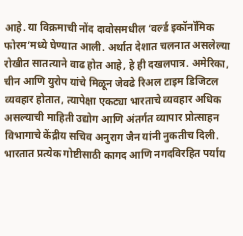आहे. या विक्रमाची नोंद दावोसमधील ‘वर्ल्ड इकॉनॉमिक फोरम’मध्ये घेण्यात आली. अर्थात देशात चलनात असलेल्या रोखीत सातत्याने वाढ होत आहे, हे ही दखलपात्र. अमेरिका, चीन आणि युरोप यांचे मिळून जेवढे रिअल टाइम डिजिटल व्यवहार होतात, त्यापेक्षा एकट्या भारताचे व्यवहार अधिक असल्याची माहिती उद्योग आणि अंतर्गत व्यापार प्रोत्साहन विभागाचे केंद्रीय सचिव अनुराग जैन यांनी नुकतीच दिली. भारतात प्रत्येक गोष्टीसाठी कागद आणि नगदविरहित पर्याय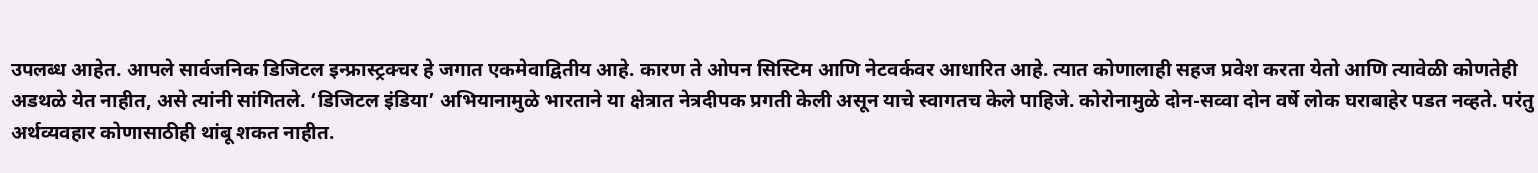उपलब्ध आहेत. आपले सार्वजनिक डिजिटल इन्फ्रास्ट्रक्चर हे जगात एकमेवाद्वितीय आहे. कारण ते ओपन सिस्टिम आणि नेटवर्कवर आधारित आहे. त्यात कोणालाही सहज प्रवेश करता येतो आणि त्यावेळी कोणतेही अडथळे येत नाहीत, असे त्यांनी सांगितले. ‘डिजिटल इंडिया’ अभियानामुळे भारताने या क्षेत्रात नेत्रदीपक प्रगती केली असून याचे स्वागतच केले पाहिजे. कोरोनामुळे दोन-सव्वा दोन वर्षे लोक घराबाहेर पडत नव्हते. परंतु अर्थव्यवहार कोणासाठीही थांबू शकत नाहीत.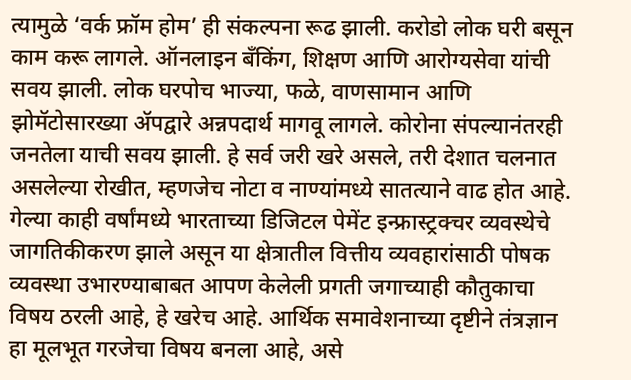त्यामुळे ‘वर्क फ्रॉम होम’ ही संकल्पना रूढ झाली. करोडो लोक घरी बसून काम करू लागले. ऑनलाइन बँकिंग, शिक्षण आणि आरोग्यसेवा यांची सवय झाली. लोक घरपोच भाज्या, फळे, वाणसामान आणि झोमॅटोसारख्या अ‍ॅपद्वारे अन्नपदार्थ मागवू लागले. कोरोना संपल्यानंतरही जनतेला याची सवय झाली. हे सर्व जरी खरे असले, तरी देशात चलनात असलेल्या रोखीत, म्हणजेच नोटा व नाण्यांमध्ये सातत्याने वाढ होत आहे.
गेल्या काही वर्षांमध्ये भारताच्या डिजिटल पेमेंट इन्फ्रास्ट्रक्चर व्यवस्थेचे जागतिकीकरण झाले असून या क्षेत्रातील वित्तीय व्यवहारांसाठी पोषक व्यवस्था उभारण्याबाबत आपण केलेली प्रगती जगाच्याही कौतुकाचा विषय ठरली आहे, हे खरेच आहे. आर्थिक समावेशनाच्या दृष्टीने तंत्रज्ञान हा मूलभूत गरजेचा विषय बनला आहे, असे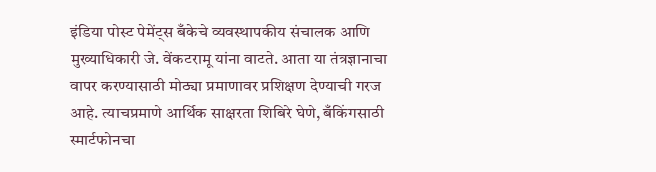इंडिया पोस्ट पेमेंट्स बँकेचे व्यवस्थापकीय संचालक आणि मुख्याधिकारी जे. वेंकटरामू यांना वाटते. आता या तंत्रज्ञानाचा वापर करण्यासाठी मोठ्या प्रमाणावर प्रशिक्षण देण्याची गरज आहे. त्याचप्रमाणे आर्थिक साक्षरता शिबिरे घेणे, बँकिंगसाठी स्मार्टफोनचा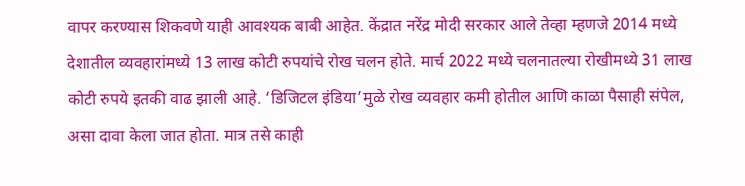वापर करण्यास शिकवणे याही आवश्यक बाबी आहेत. केंद्रात नरेंद्र मोदी सरकार आले तेव्हा म्हणजे 2014 मध्ये देशातील व्यवहारांमध्ये 13 लाख कोटी रुपयांचे रोख चलन होते. मार्च 2022 मध्ये चलनातल्या रोखीमध्ये 31 लाख कोटी रुपये इतकी वाढ झाली आहे. ‘डिजिटल इंडिया’मुळे रोख व्यवहार कमी होतील आणि काळा पैसाही संपेल, असा दावा केला जात होता. मात्र तसे काही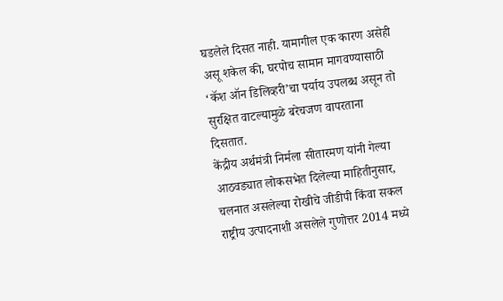घडलेले दिसत नाही. यामागील एक कारण असेही असू शकेल की, घरपोच सामान मागवण्यासाठी ‘कॅश ऑन डिलिव्हरी’चा पर्याय उपलब्ध असून तो सुरक्षित वाटल्यामुळे बरेचजण वापरताना दिसतात.
केंद्रीय अर्थमंत्री निर्मला सीतारमण यांनी गेल्या आठवड्यात लोकसभेत दिलेल्या माहितीनुसार, चलनात असलेल्या रोखीचे जीडीपी किंवा सकल राष्ट्रीय उत्पादनाशी असलेले गुणोत्तर 2014 मध्ये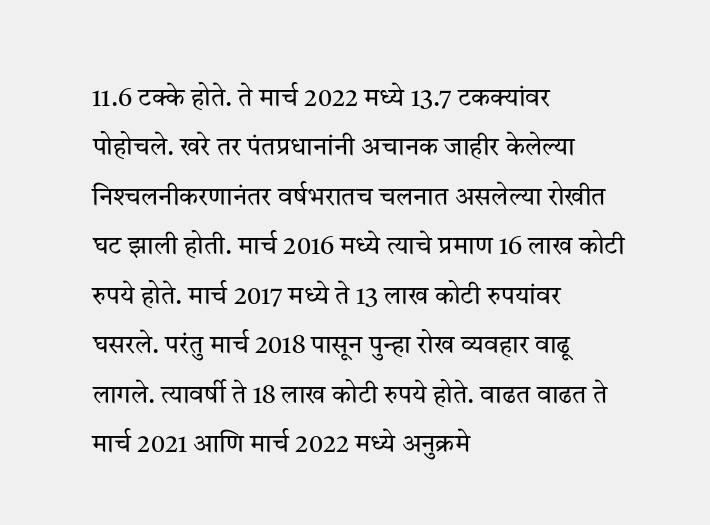11.6 टक्के होते. ते मार्च 2022 मध्ये 13.7 टकक्यांवर पोहोचले. खरे तर पंतप्रधानांनी अचानक जाहीर केलेल्या निश्‍चलनीकरणानंतर वर्षभरातच चलनात असलेल्या रोखीत घट झाली होती. मार्च 2016 मध्ये त्याचे प्रमाण 16 लाख कोटी रुपये होते. मार्च 2017 मध्ये ते 13 लाख कोटी रुपयांवर घसरले. परंतु मार्च 2018 पासून पुन्हा रोख व्यवहार वाढू लागले. त्यावर्षी ते 18 लाख कोटी रुपये होते. वाढत वाढत ते मार्च 2021 आणि मार्च 2022 मध्ये अनुक्रमे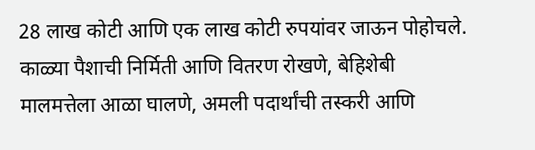28 लाख कोटी आणि एक लाख कोटी रुपयांवर जाऊन पोहोचले. काळ्या पैशाची निर्मिती आणि वितरण रोखणे, बेहिशेबी मालमत्तेला आळा घालणे, अमली पदार्थांची तस्करी आणि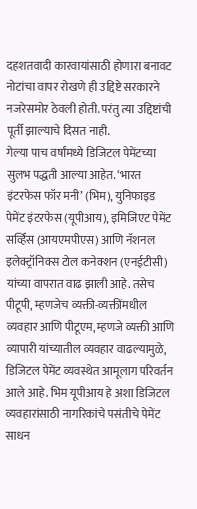दहशतवादी कारवायांसाठी होणारा बनावट नोटांचा वापर रोखणे ही उद्दिष्टे सरकारने नजरेसमोर ठेवली होती. परंतु त्या उद्दिष्टांची पूर्ती झाल्याचे दिसत नाही.
गेल्या पाच वर्षांमध्ये डिजिटल पेमेंटच्या सुलभ पद्धती आल्या आहेत. ‘भारत इंटरफेस फॉर मनी’ (भिम), युनिफाइड पेमेंट इंटरफेस (यूपीआय), इमिजिएट पेमेंट सर्व्हिस (आयएमपीएस) आणि नॅशनल इलेक्ट्रॉनिक्स टोल कनेक्शन (एनईटीसी) यांच्या वापरात वाढ झाली आहे. तसेच पीटूपी, म्हणजेच व्यक्ती-व्यक्तींमधील व्यवहार आणि पीटूएम, म्हणजे व्यक्ती आणि व्यापारी यांच्यातील व्यवहार वाढल्यामुळे, डिजिटल पेमेंट व्यवस्थेत आमूलाग परिवर्तन आले आहे. भिम यूपीआय हे अशा डिजिटल व्यवहारांसाठी नागरिकांचे पसंतीचे पेमेंट साधन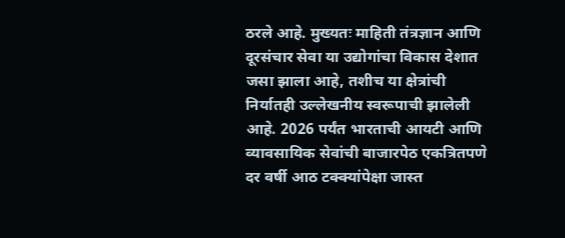ठरले आहे. मुख्यतः माहिती तंत्रज्ञान आणि दूरसंचार सेवा या उद्योगांचा विकास देशात जसा झाला आहे, तशीच या क्षेत्रांची निर्यातही उल्लेखनीय स्वरूपाची झालेली आहे. 2026 पर्यंत भारताची आयटी आणि व्यावसायिक सेवांची बाजारपेठ एकत्रितपणे दर वर्षी आठ टक्क्यांपेक्षा जास्त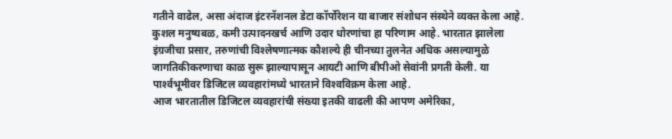गतीने वाढेल, असा अंदाज इंटरनॅशनल डेटा कॉर्पोरेशन या बाजार संशोधन संस्थेने व्यक्त केला आहे. कुशल मनुष्यबळ, कमी उत्पादनखर्च आणि उदार धोरणांचा हा परिणाम आहे. भारतात झालेला इंग्रजीचा प्रसार, तरुणांची विश्‍लेषणात्मक कौशल्ये ही चीनच्या तुलनेत अधिक असल्यामुळे जागतिकीकरणाचा काळ सुरू झाल्यापासून आयटी आणि बीपीओ सेवांनी प्रगती केली. या पार्श्‍वभूमीवर डिजिटल व्यवहारांमध्ये भारताने विश्‍वविक्रम केला आहे.
आज भारतातील डिजिटल व्यवहारांची संख्या इतकी वाढली की आपण अमेरिका,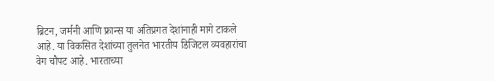ब्रिटन, जर्मनी आणि फ्रान्स या अतिप्रगत देशांनाही मागे टाकले आहे. या विकसित देशांच्या तुलनेत भारतीय डिजिटल व्यवहारांचा वेग चौपट आहे. भारताच्या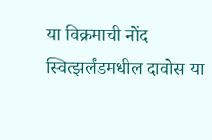या विक्रमाची नोंद स्वित्झर्लंडमधील दावोस या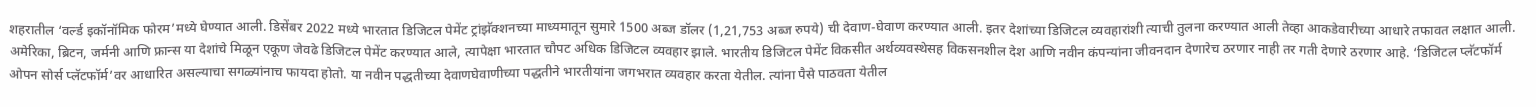शहरातील ‘वर्ल्ड इकॉनॉमिक फोरम’मध्ये घेण्यात आली. डिसेंबर 2022 मध्ये भारतात डिजिटल पेमेंट ट्रांझॅक्शनच्या माध्यमातून सुमारे 1500 अब्ज डॉलर (1,21,753 अब्ज रुपये) ची देवाण-घेवाण करण्यात आली. इतर देशांच्या डिजिटल व्यवहारांशी त्याची तुलना करण्यात आली तेव्हा आकडेवारीच्या आधारे तफावत लक्षात आली. अमेरिका, ब्रिटन, जर्मनी आणि फ्रान्स या देशांचे मिळून एकूण जेवढे डिजिटल पेमेंट करण्यात आले, त्यापेक्षा भारतात चौपट अधिक डिजिटल व्यवहार झाले. भारतीय डिजिटल पेमेंट विकसीत अर्थव्यवस्थेसह विकसनशील देश आणि नवीन कंपन्यांना जीवनदान देणारेच ठरणार नाही तर गती देणारे ठरणार आहे. ‘डिजिटल प्लॅटफॉर्म ओपन सोर्स प्लॅटफॉर्म’वर आधारित असल्याचा सगळ्यांनाच फायदा होतो. या नवीन पद्धतीच्या देवाणघेवाणीच्या पद्धतीने भारतीयांना जगभरात व्यवहार करता येतील. त्यांना पैसे पाठवता येतील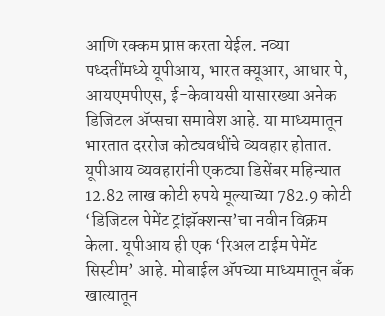आणि रक्कम प्राप्त करता येईल. नव्या पध्दतींमध्ये यूपीआय, भारत क्यूआर, आधार पे, आयएमपीएस, ई-केवायसी यासारख्या अनेक डिजिटल अ‍ॅप्सचा समावेश आहे. या माध्यमातून भारतात दररोज कोट्यवधींचे व्यवहार होतात.
यूपीआय व्यवहारांनी एकट्या डिसेंबर महिन्यात 12.82 लाख कोटी रुपये मूल्याच्या 782.9 कोटी ‘डिजिटल पेमेंट ट्रांझॅक्शन्स’चा नवीन विक्रम केला. यूपीआय ही एक ‘रिअल टाईम पेमेंट सिस्टीम’ आहे. मोबाईल अ‍ॅपच्या माध्यमातून बँक खात्यातून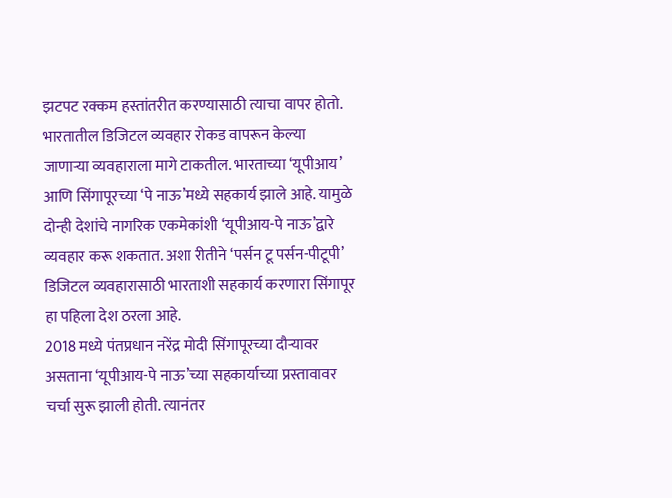झटपट रक्कम हस्तांतरीत करण्यासाठी त्याचा वापर होतो. भारतातील डिजिटल व्यवहार रोकड वापरून केल्या जाणार्‍या व्यवहाराला मागे टाकतील. भारताच्या ‘यूपीआय’ आणि सिंगापूरच्या ‘पे नाऊ’मध्ये सहकार्य झाले आहे. यामुळे दोन्ही देशांचे नागरिक एकमेकांशी ‘यूपीआय-पे नाऊ’द्वारे व्यवहार करू शकतात. अशा रीतीने ‘पर्सन टू पर्सन-पीटूपी’ डिजिटल व्यवहारासाठी भारताशी सहकार्य करणारा सिंगापूर हा पहिला देश ठरला आहे.
2018 मध्ये पंतप्रधान नरेंद्र मोदी सिंगापूरच्या दौर्‍यावर असताना ‘यूपीआय-पे नाऊ’च्या सहकार्याच्या प्रस्तावावर चर्चा सुरू झाली होती. त्यानंतर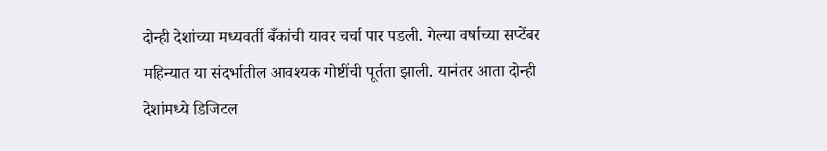दोन्ही देशांच्या मध्यवर्ती बँकांची यावर चर्चा पार पडली. गेल्या वर्षाच्या सप्टेंबर महिन्यात या संदर्भातील आवश्यक गोष्टींची पूर्तता झाली. यानंतर आता दोन्ही देशांमध्ये डिजिटल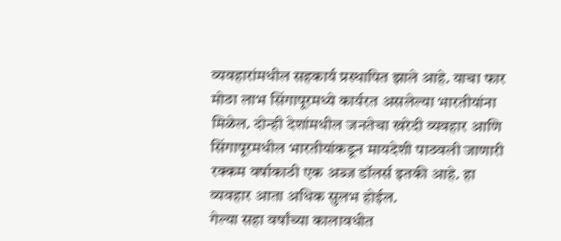व्यवहारांमधील सहकार्य प्रस्थापित झाले आहे. याचा फार मोठा लाभ सिंगापूरमध्ये कार्यरत असलेल्या भारतीयांना मिळेल. दोन्ही देशांमधील जनतेचा खरेदी व्यवहार आणि सिंगापूरमधील भारतीयांकडून मायदेशी पाठवली जाणारी रक्कम वर्षाकाठी एक अब्ज डॉलर्स इतकी आहे. हा व्यवहार आता अधिक सुलभ होईल.
गेल्या सहा वर्षांच्या कालावधीत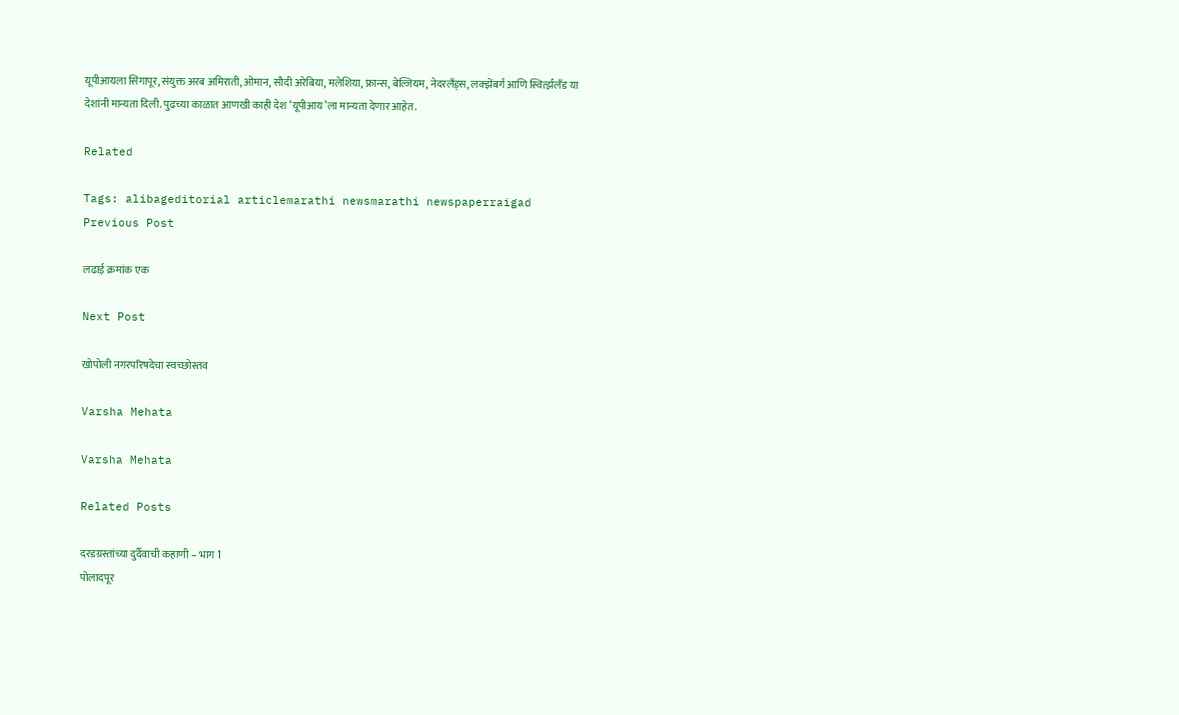यूपीआयला सिंगापूर, संयुक्त अरब अमिराती, ओमान, सौदी अरेबिया, मलेशिया, फ्रान्स, बेल्जियम, नेदरलँड्स, लक्झेंबर्ग आणि स्विर्त्झलँड या देशांनी मान्यता दिली. पुढच्या काळात आणखी काही देश ‘यूपीआय’ला मान्यता देणार आहेत.

Related

Tags: alibageditorial articlemarathi newsmarathi newspaperraigad
Previous Post

लढाई क्रमांक एक

Next Post

खोपोली नगरपरिषदेचा स्वच्छोस्तव

Varsha Mehata

Varsha Mehata

Related Posts

दरडग्रस्तांच्या दुर्दैवाची कहाणी – भाग 1
पोलादपूर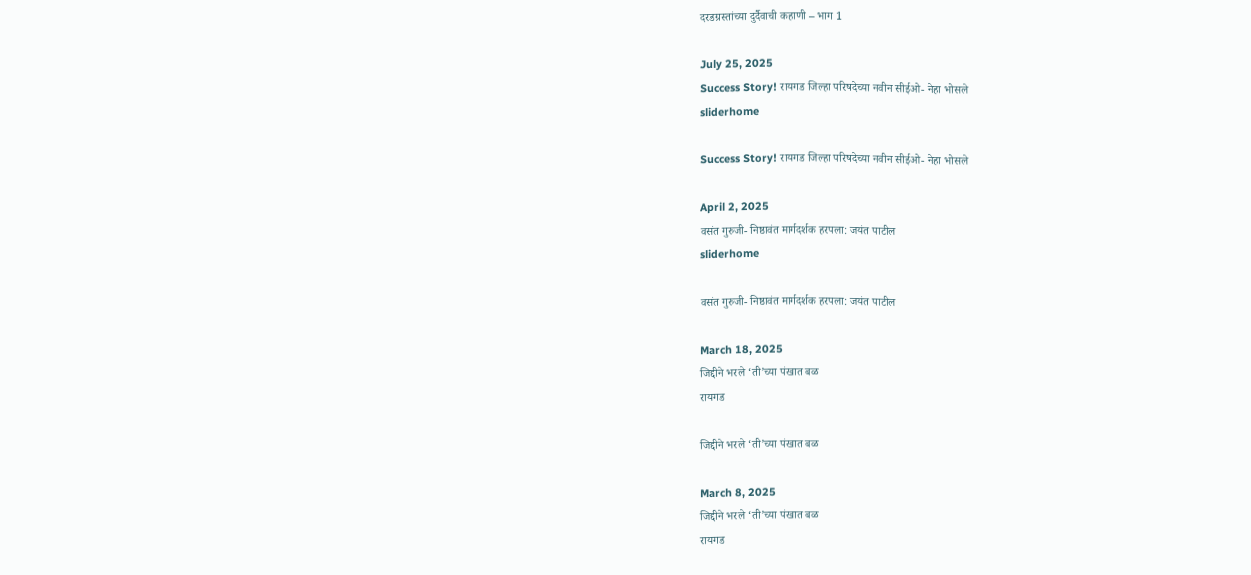दरडग्रस्तांच्या दुर्दैवाची कहाणी – भाग 1

July 25, 2025
Success Story! रायगड जिल्हा परिषदेच्या नवीन सीईओ- नेहा भोसले
sliderhome

Success Story! रायगड जिल्हा परिषदेच्या नवीन सीईओ- नेहा भोसले

April 2, 2025
वसंत गुरुजी- निष्ठावंत मार्गदर्शक हरपला: जयंत पाटील
sliderhome

वसंत गुरुजी- निष्ठावंत मार्गदर्शक हरपला: जयंत पाटील

March 18, 2025
जिद्दीने भरले ‘ती’च्या पंखात बळ
रायगड

जिद्दीने भरले ‘ती’च्या पंखात बळ

March 8, 2025
जिद्दीने भरले ‘ती’च्या पंखात बळ
रायगड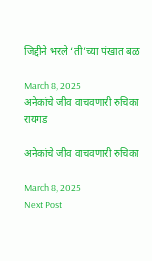जिद्दीने भरले ‘ती’च्या पंखात बळ

March 8, 2025
अनेकांचे जीव वाचवणारी रुचिका
रायगड

अनेकांचे जीव वाचवणारी रुचिका

March 8, 2025
Next Post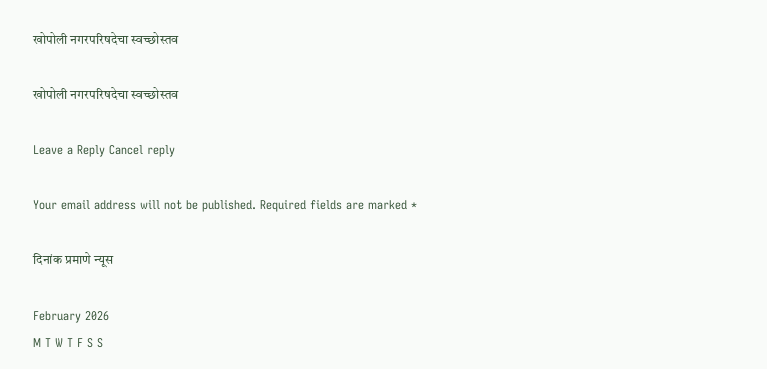खोपोली नगरपरिषदेचा स्वच्छोस्तव

खोपोली नगरपरिषदेचा स्वच्छोस्तव

Leave a Reply Cancel reply

Your email address will not be published. Required fields are marked *

दिनांक प्रमाणे न्यूस

February 2026
M T W T F S S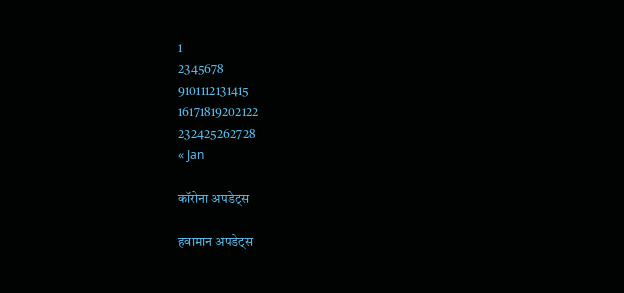1
2345678
9101112131415
16171819202122
232425262728
« Jan

कॉरोना अपडेट्स

हवामान अपडेट्स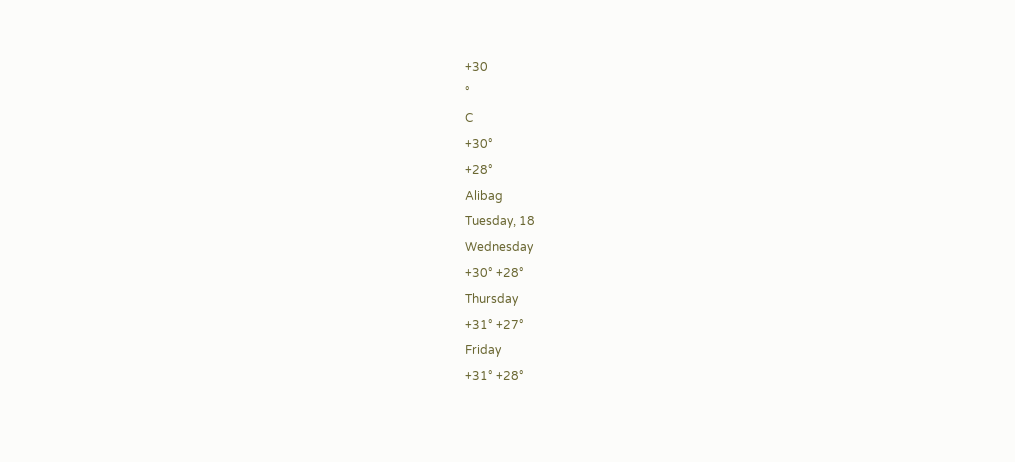+30
°
C
+30°
+28°
Alibag
Tuesday, 18
Wednesday
+30° +28°
Thursday
+31° +27°
Friday
+31° +28°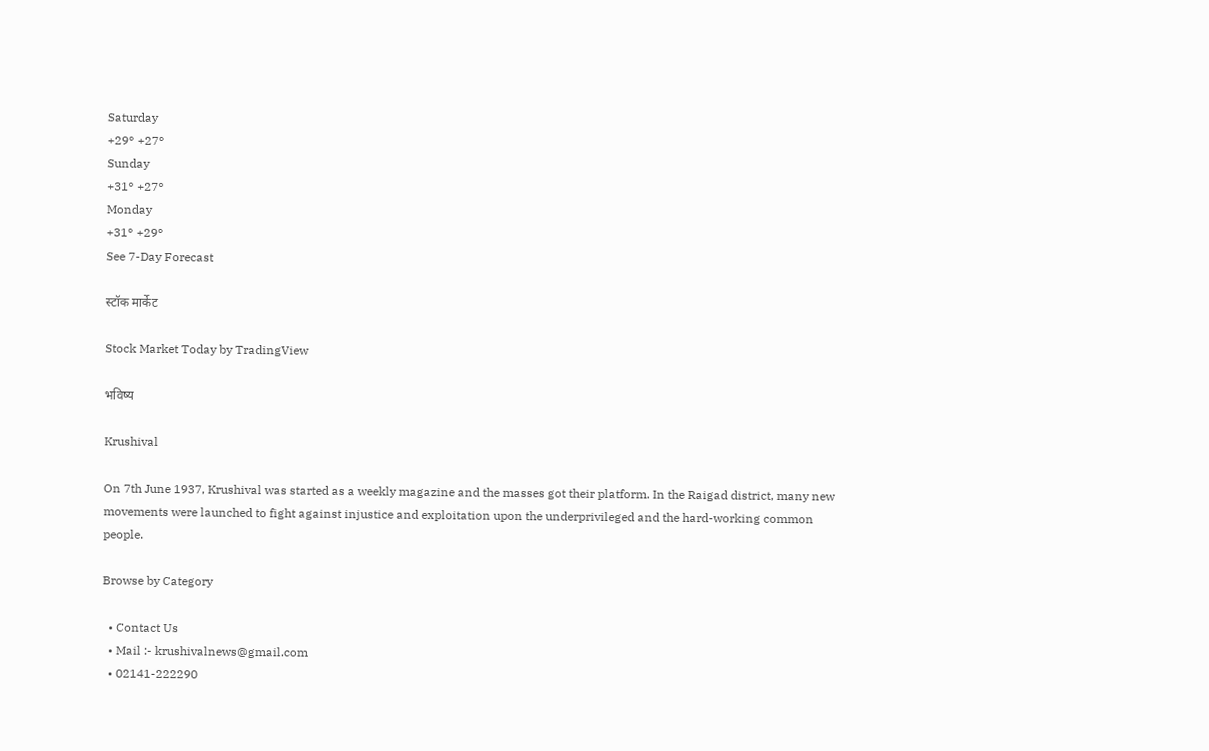Saturday
+29° +27°
Sunday
+31° +27°
Monday
+31° +29°
See 7-Day Forecast

स्टॉक मार्केट

Stock Market Today by TradingView

भविष्य

Krushival

On 7th June 1937, Krushival was started as a weekly magazine and the masses got their platform. In the Raigad district, many new movements were launched to fight against injustice and exploitation upon the underprivileged and the hard-working common people.

Browse by Category

  • Contact Us
  • Mail :- krushivalnews@gmail.com
  • 02141-222290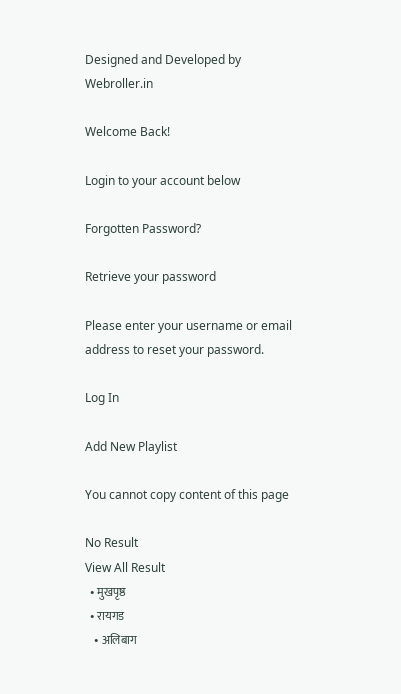Designed and Developed by Webroller.in

Welcome Back!

Login to your account below

Forgotten Password?

Retrieve your password

Please enter your username or email address to reset your password.

Log In

Add New Playlist

You cannot copy content of this page

No Result
View All Result
  • मुखपृष्ठ
  • रायगड
    • अलिबाग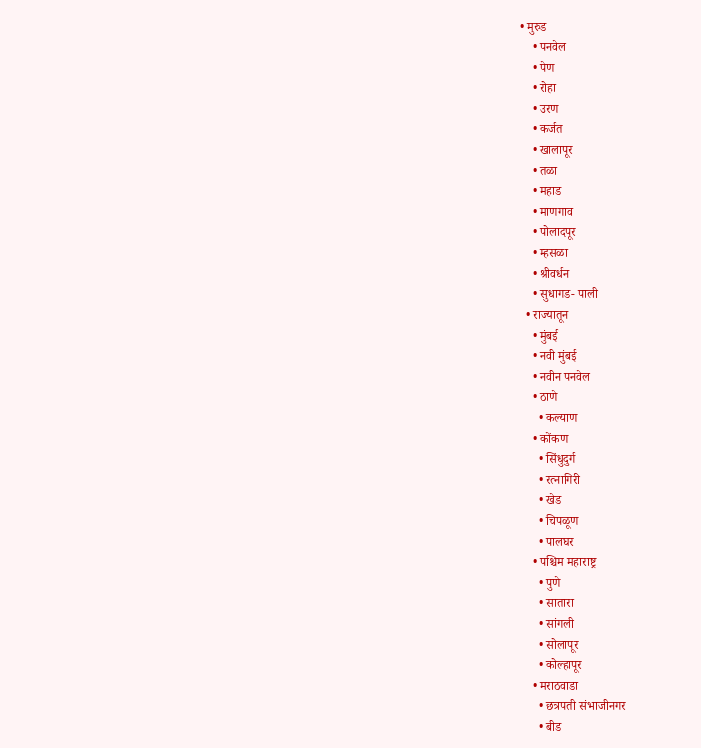• मुरुड
    • पनवेल
    • पेण
    • रोहा
    • उरण
    • कर्जत
    • खालापूर
    • तळा
    • महाड
    • माणगाव
    • पोलादपूर
    • म्हसळा
    • श्रीवर्धन
    • सुधागड- पाली
  • राज्यातून
    • मुंबई
    • नवी मुंबई
    • नवीन पनवेल
    • ठाणे
      • कल्याण
    • कोंकण
      • सिंधुदुर्ग
      • रत्नागिरी
      • खेड
      • चिपळूण
      • पालघर
    • पश्चिम महाराष्ट्र
      • पुणे
      • सातारा
      • सांगली
      • सोलापूर
      • कोल्हापूर
    • मराठवाडा
      • छत्रपती संभाजीनगर
      • बीड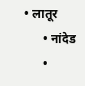• लातूर
      • नांदेड
      •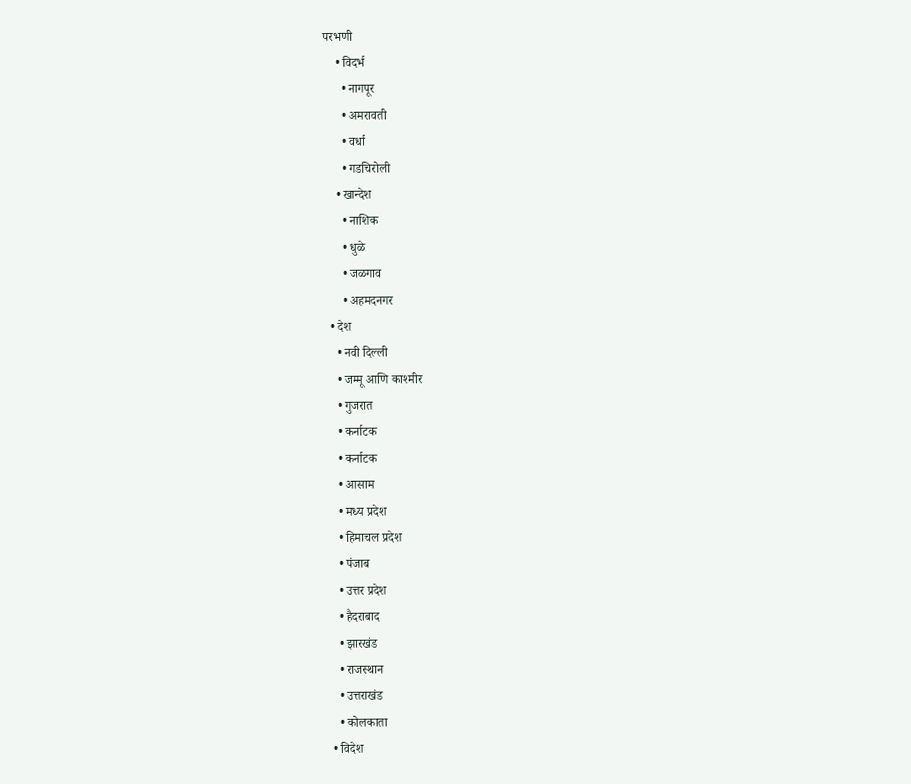परभणी
    • विदर्भ
      • नागपूर
      • अमरावती
      • वर्धा
      • गडचिरोली
    • खान्देश
      • नाशिक
      • धुळे
      • जळगाव
      • अहमदनगर
  • देश
    • नवी दिल्ली
    • जम्मू आणि काश्मीर
    • गुजरात
    • कर्नाटक
    • कर्नाटक
    • आसाम
    • मध्य प्रदेश
    • हिमाचल प्रदेश
    • पंजाब
    • उत्तर प्रदेश
    • हैदराबाद
    • झारखंड
    • राजस्थान
    • उत्तराखंड
    • कोलकाता
  • विदेश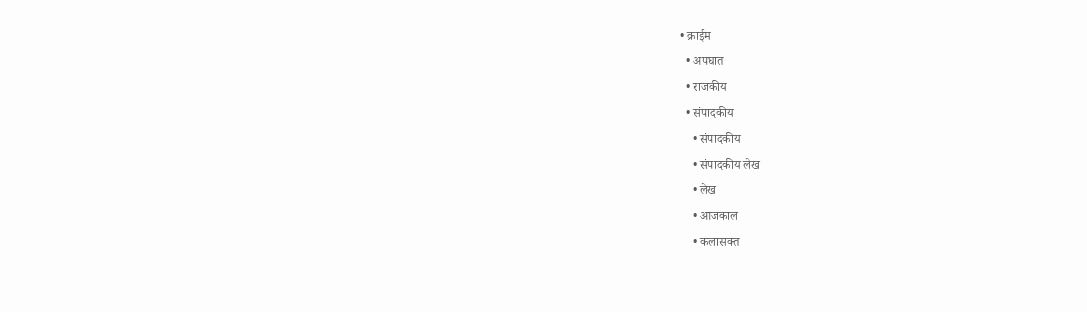• क्राईम
  • अपघात
  • राजकीय
  • संपादकीय
    • संपादकीय
    • संपादकीय लेख
    • लेख
    • आजकाल
    • कलासक्त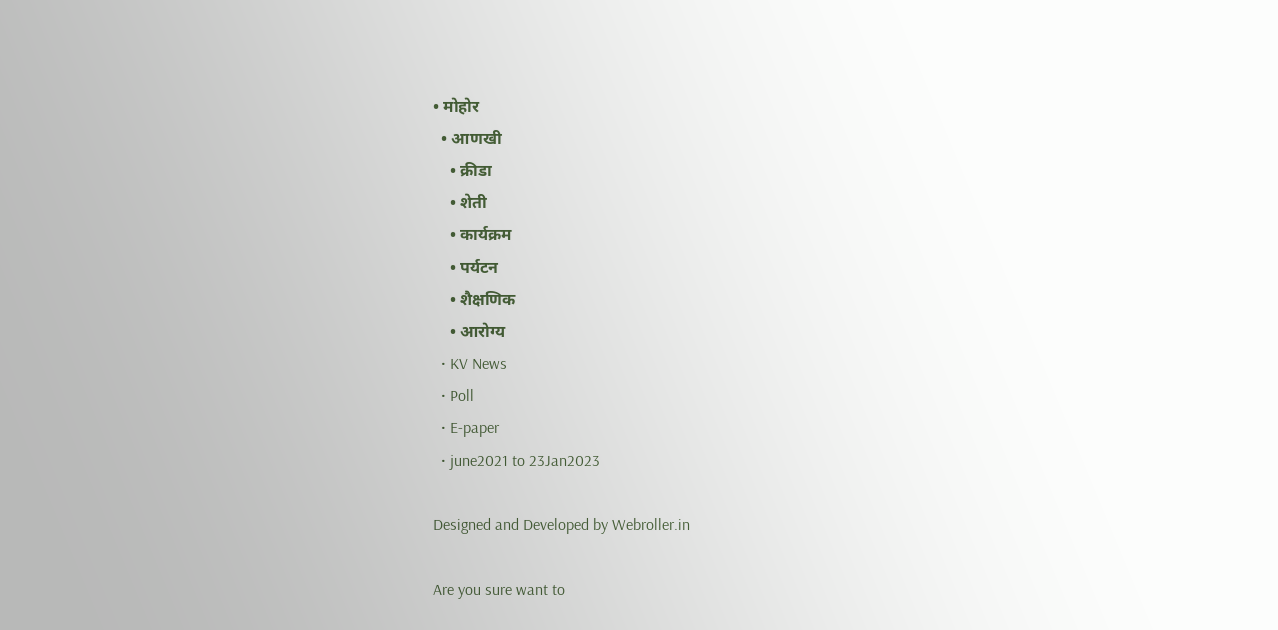• मोहोर
  • आणखी
    • क्रीडा
    • शेती
    • कार्यक्रम
    • पर्यटन
    • शैक्षणिक
    • आरोग्य
  • KV News
  • Poll
  • E-paper
  • june2021 to 23Jan2023

Designed and Developed by Webroller.in

Are you sure want to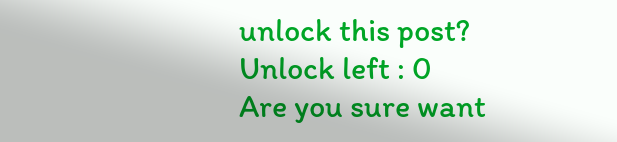unlock this post?
Unlock left : 0
Are you sure want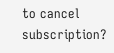to cancel subscription?